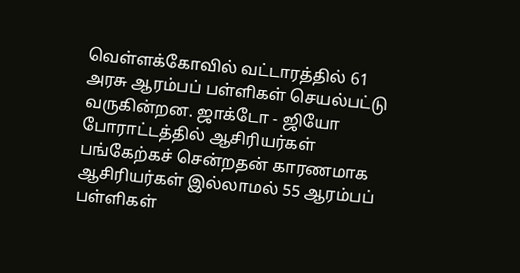வெள்ளக்கோவில் வட்டாரத்தில் 61 அரசு ஆரம்பப் பள்ளிகள் செயல்பட்டு வருகின்றன. ஜாக்டோ - ஜியோ போராட்டத்தில் ஆசிரியர்கள் பங்கேற்கச் சென்றதன் காரணமாக ஆசிரியர்கள் இல்லாமல் 55 ஆரம்பப் பள்ளிகள்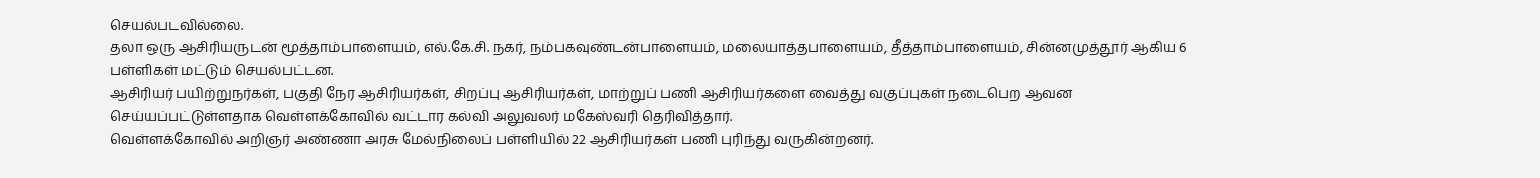செயல்படவில்லை.
தலா ஒரு ஆசிரியருடன் மூத்தாம்பாளையம், எல்.கே.சி. நகர், நம்பகவுண்டன்பாளையம், மலையாத்தபாளையம், தீத்தாம்பாளையம், சின்னமுத்தூர் ஆகிய 6 பள்ளிகள் மட்டும் செயல்பட்டன.
ஆசிரியர் பயிற்றுநர்கள், பகுதி நேர ஆசிரியர்கள், சிறப்பு ஆசிரியர்கள், மாற்றுப் பணி ஆசிரியர்களை வைத்து வகுப்புகள் நடைபெற ஆவன செய்யப்பட்டுள்ளதாக வெள்ளக்கோவில் வட்டார கல்வி அலுவலர் மகேஸ்வரி தெரிவித்தார்.
வெள்ளக்கோவில் அறிஞர் அண்ணா அரசு மேல்நிலைப் பள்ளியில் 22 ஆசிரியர்கள் பணி புரிந்து வருகின்றனர்.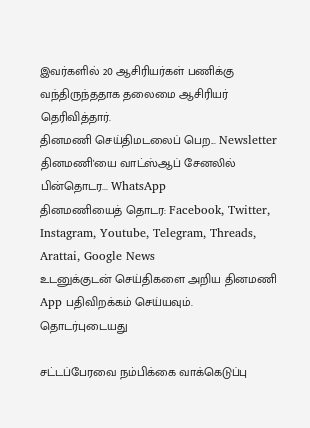இவர்களில் 20 ஆசிரியர்கள் பணிக்கு வந்திருந்ததாக தலைமை ஆசிரியர் தெரிவித்தார்.
தினமணி செய்திமடலைப் பெற... Newsletter
தினமணி'யை வாட்ஸ்ஆப் சேனலில் பின்தொடர... WhatsApp
தினமணியைத் தொடர: Facebook, Twitter, Instagram, Youtube, Telegram, Threads, Arattai, Google News
உடனுக்குடன் செய்திகளை அறிய தினமணி App பதிவிறக்கம் செய்யவும்.
தொடர்புடையது

சட்டப்பேரவை நம்பிக்கை வாக்கெடுப்பு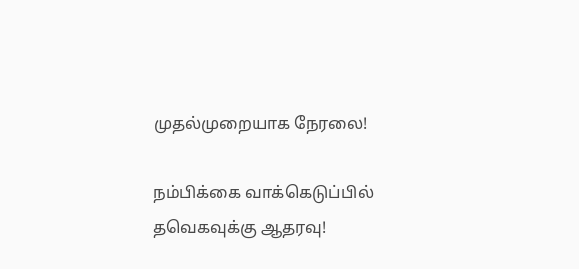முதல்முறையாக நேரலை!

நம்பிக்கை வாக்கெடுப்பில் தவெகவுக்கு ஆதரவு!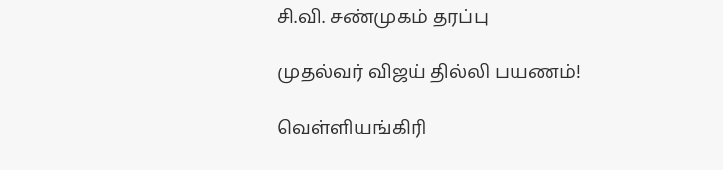சி.வி. சண்முகம் தரப்பு

முதல்வர் விஜய் தில்லி பயணம்!

வெள்ளியங்கிரி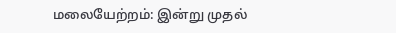மலையேற்றம்: இன்று முதல்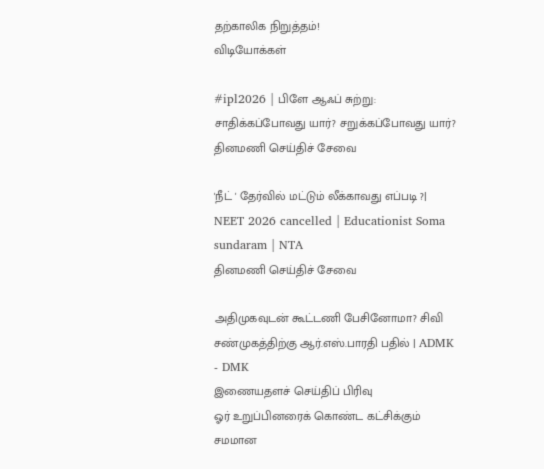தற்காலிக நிறுத்தம்!
விடியோக்கள்

#ipl2026 | பிளே ஆஃப் சுற்று: சாதிக்கப்போவது யார்? சறுக்கப்போவது யார்?
தினமணி செய்திச் சேவை

'நீட் ' தேர்வில் மட்டும் லீக்காவது எப்படி ?| NEET 2026 cancelled | Educationist Soma sundaram | NTA
தினமணி செய்திச் சேவை

அதிமுகவுடன் கூட்டணி பேசினோமா? சிவி சண்முகத்திற்கு ஆர்.எஸ்.பாரதி பதில் | ADMK - DMK
இணையதளச் செய்திப் பிரிவு
ஓர் உறுப்பினரைக் கொண்ட கட்சிக்கும் சமமான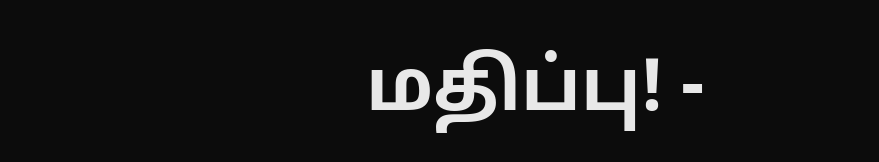மதிப்பு! -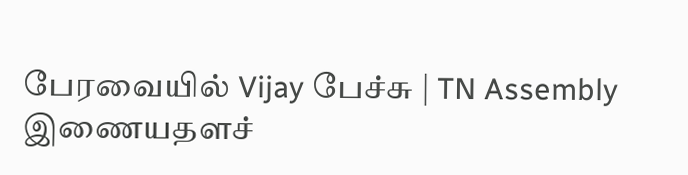பேரவையில் Vijay பேச்சு | TN Assembly
இணையதளச்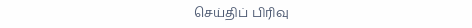செய்திப் பிரிவு